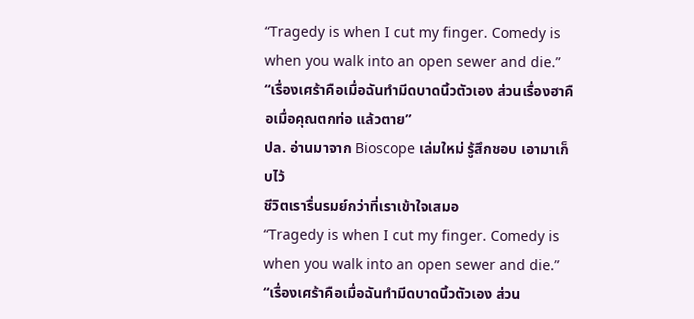“Tragedy is when I cut my finger. Comedy is when you walk into an open sewer and die.”
“เรื่องเศร้าคือเมื่อฉันทำมีดบาดนิ้วตัวเอง ส่วนเรื่องฮาคือเมื่อคุณตกท่อ แล้วตาย”
ปล. อ่านมาจาก Bioscope เล่มใหม่ รู้สึกชอบ เอามาเก็บไว้
ชีวิตเรารื่นรมย์กว่าที่เราเข้าใจเสมอ
“Tragedy is when I cut my finger. Comedy is when you walk into an open sewer and die.”
“เรื่องเศร้าคือเมื่อฉันทำมีดบาดนิ้วตัวเอง ส่วน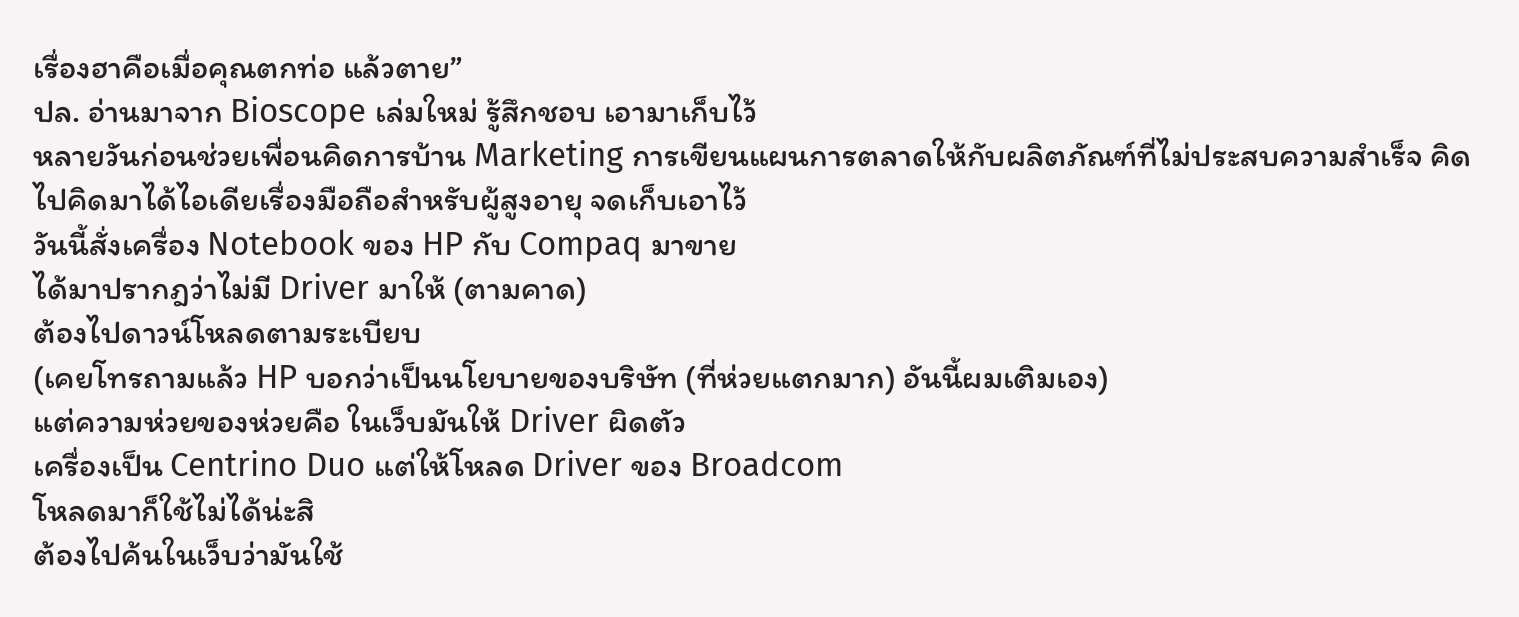เรื่องฮาคือเมื่อคุณตกท่อ แล้วตาย”
ปล. อ่านมาจาก Bioscope เล่มใหม่ รู้สึกชอบ เอามาเก็บไว้
หลายวันก่อนช่วยเพื่อนคิดการบ้าน Marketing การเขียนแผนการตลาดให้กับผลิตภัณฑ์ที่ไม่ประสบความสำเร็จ คิดไปคิดมาได้ไอเดียเรื่องมือถือสำหรับผู้สูงอายุ จดเก็บเอาไว้
วันนี้สั่งเครื่อง Notebook ของ HP กับ Compaq มาขาย
ได้มาปรากฎว่าไม่มี Driver มาให้ (ตามคาด)
ต้องไปดาวน์โหลดตามระเบียบ
(เคยโทรถามแล้ว HP บอกว่าเป็นนโยบายของบริษัท (ที่ห่วยแตกมาก) อันนี้ผมเติมเอง)
แต่ความห่วยของห่วยคือ ในเว็บมันให้ Driver ผิดตัว
เครื่องเป็น Centrino Duo แต่ให้โหลด Driver ของ Broadcom
โหลดมาก็ใช้ไม่ได้น่ะสิ
ต้องไปค้นในเว็บว่ามันใช้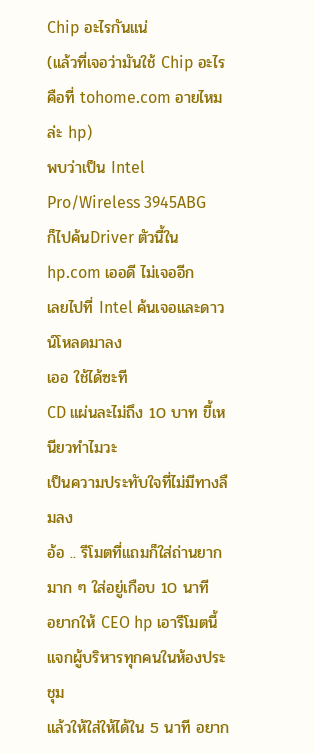Chip อะไรกันแน่
(แล้วที่เจอว่ามันใช้ Chip อะไรคือที่ tohome.com อายไหมล่ะ hp)
พบว่าเป็น Intel Pro/Wireless 3945ABG
ก็ไปค้นDriver ตัวนี้ใน hp.com เออดี ไม่เจออีก
เลยไปที่ Intel ค้นเจอและดาวน์โหลดมาลง
เออ ใช้ได้ซะที
CD แผ่นละไม่ถึง 10 บาท ขี้เหนียวทำไมวะ
เป็นความประทับใจที่ไม่มีทางลืมลง
อ้อ .. รีโมตที่แถมก็ใส่ถ่านยากมาก ๆ ใส่อยู่เกือบ 10 นาที
อยากให้ CEO hp เอารีโมตนี้แจกผู้บริหารทุกคนในห้องประชุม
แล้วให้ใส่ให้ได้ใน 5 นาที อยาก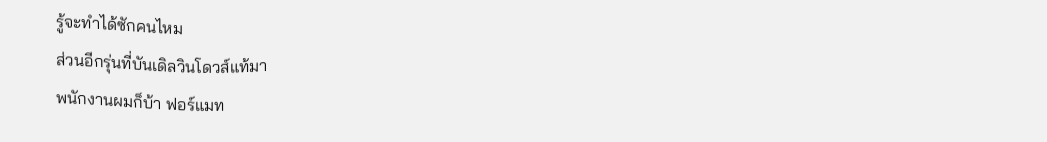รู้จะทำได้ซักคนไหม
ส่วนอีกรุ่นที่บันเดิลวินโดวส์แท้มา
พนักงานผมก็บ้า ฟอร์แมท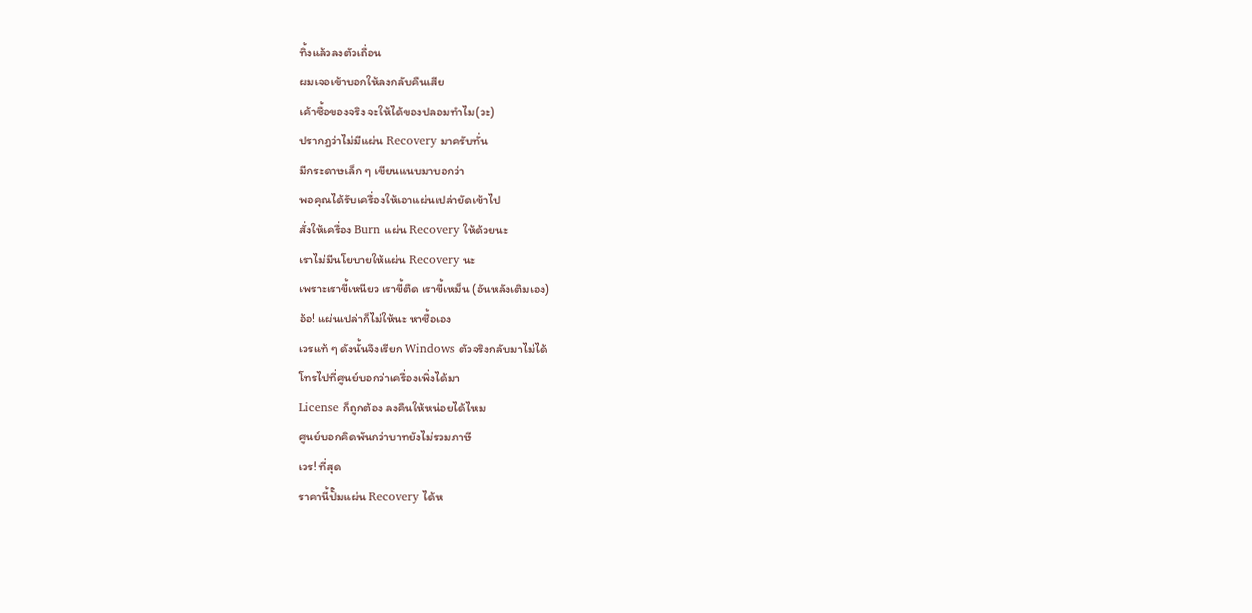ทิ้งแล้วลงตัวเถื่อน
ผมเจอเข้าบอกให้ลงกลับคืนเสีย
เค้าซื้อของจริง จะให้ได้ของปลอมทำไม(วะ)
ปรากฎว่าไม่มีแผ่น Recovery มาครับทั่น
มีกระดาษเล็ก ๆ เขียนแนบมาบอกว่า
พอคุณได้รับเครื่องให้เอาแผ่นเปล่ายัดเข้าไป
สั่งให้เครื่อง Burn แผ่น Recovery ให้ด้วยนะ
เราไม่มีนโยบายให้แผ่น Recovery นะ
เพราะเราขี้เหนียว เราขี้ตืด เราขี้เหม็น (อันหลังเติมเอง)
อ้อ! แผ่นเปล่าก็ไม่ให้นะ หาซื้อเอง
เวรแท้ ๆ ดังนั้นจึงเรียก Windows ตัวจริงกลับมาไม่ได้
โทรไปที่ศูนย์บอกว่าเครื่องเพิ่งได้มา
License ก็ถูกต้อง ลงคืนให้หน่อยได้ไหม
ศูนย์บอกคิดพันกว่าบาทยังไม่รวมภาษี
เวร! ที่สุด
ราคานี้ปั๊มแผ่น Recovery ได้ห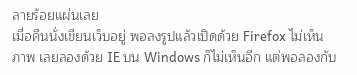ลายร้อยแผ่นเลย
เมื่อคืนนั่งเขียนเว็บอยู่ พอลงรูปแล้วเปิดด้วย Firefox ไม่เห็นภาพ เลยลองด้วย IE บน Windows ก็ไม่เห็นอีก แต่พอลองกับ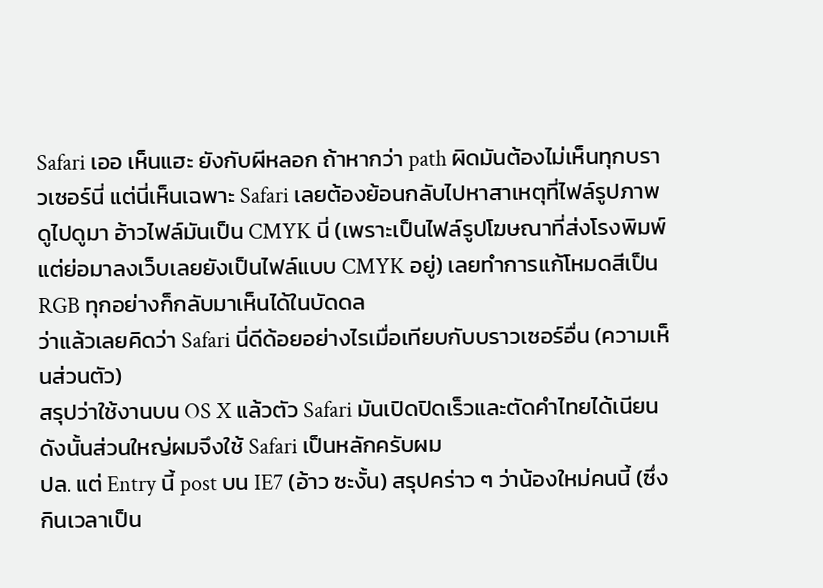Safari เออ เห็นแฮะ ยังกับผีหลอก ถ้าหากว่า path ผิดมันต้องไม่เห็นทุกบราวเซอร์นี่ แต่นี่เห็นเฉพาะ Safari เลยต้องย้อนกลับไปหาสาเหตุที่ไฟล์รูปภาพ ดูไปดูมา อ้าวไฟล์มันเป็น CMYK นี่ (เพราะเป็นไฟล์รูปโฆษณาที่ส่งโรงพิมพ์ แต่ย่อมาลงเว็บเลยยังเป็นไฟล์แบบ CMYK อยู่) เลยทำการแก้โหมดสีเป็น RGB ทุกอย่างก็กลับมาเห็นได้ในบัดดล
ว่าแล้วเลยคิดว่า Safari นี่ดีด้อยอย่างไรเมื่อเทียบกับบราวเซอร์อื่น (ความเห็นส่วนตัว)
สรุปว่าใช้งานบน OS X แล้วตัว Safari มันเปิดปิดเร็วและตัดคำไทยได้เนียน ดังนั้นส่วนใหญ่ผมจึงใช้ Safari เป็นหลักครับผม
ปล. แต่ Entry นี้ post บน IE7 (อ้าว ซะงั้น) สรุปคร่าว ๆ ว่าน้องใหม่คนนี้ (ซึ่งกินเวลาเป็น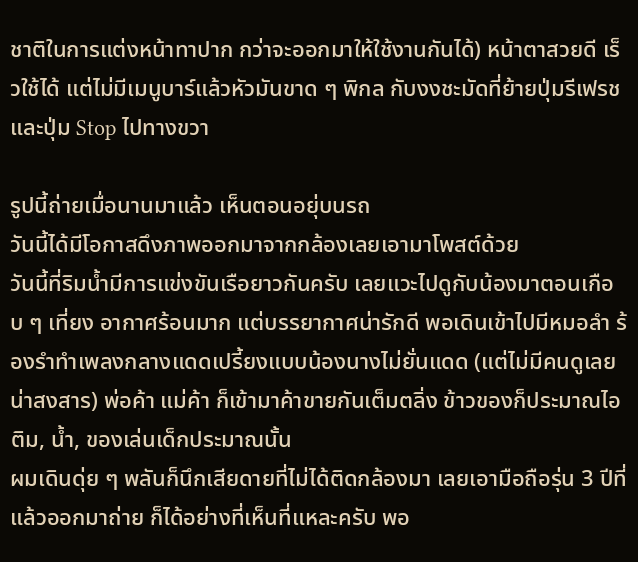ชาติในการแต่งหน้าทาปาก กว่าจะออกมาให้ใช้งานกันได้) หน้าตาสวยดี เร็วใช้ได้ แต่ไม่มีเมนูบาร์แล้วหัวมันขาด ๆ พิกล กับงงชะมัดที่ย้ายปุ่มรีเฟรชและปุ่ม Stop ไปทางขวา

รูปนี้ถ่ายเมื่อนานมาแล้ว เห็นตอนอยุ่บนรถ
วันนี้ได้มีโอกาสดึงภาพออกมาจากกล้องเลยเอามาโพสต์ด้วย
วันนี้ที่ริมน้ำมีการแข่งขันเรือยาวกันครับ เลยแวะไปดูกับน้องมาตอนเกือบ ๆ เที่ยง อากาศร้อนมาก แต่บรรยากาศน่ารักดี พอเดินเข้าไปมีหมอลำ ร้องรำทำเพลงกลางแดดเปรี้ยงแบบน้องนางไม่ยั่นแดด (แต่ไม่มีคนดูเลย น่าสงสาร) พ่อค้า แม่ค้า ก็เข้ามาค้าขายกันเต็มตลิ่ง ข้าวของก็ประมาณไอติม, น้ำ, ของเล่นเด็กประมาณนั้น
ผมเดินดุ่ย ๆ พลันก็นึกเสียดายที่ไม่ได้ติดกล้องมา เลยเอามือถือรุ่น 3 ปีที่แล้วออกมาถ่าย ก็ได้อย่างที่เห็นที่แหละครับ พอ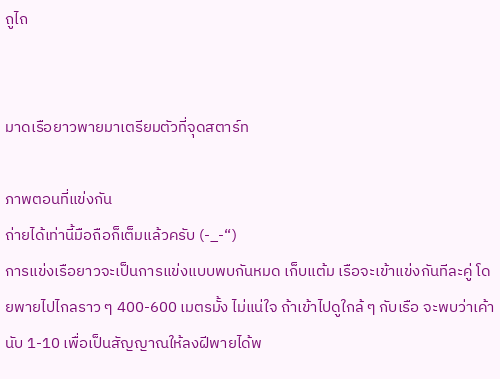ถูไถ


มาดเรือยาวพายมาเตรียมตัวที่จุดสตาร์ท

ภาพตอนที่แข่งกัน
ถ่ายได้เท่านี้มือถือก็เต็มแล้วครับ (-_-“)
การแข่งเรือยาวจะเป็นการแข่งแบบพบกันหมด เก็บแต้ม เรือจะเข้าแข่งกันทีละคู่ โดยพายไปไกลราว ๆ 400-600 เมตรมั้ง ไม่แน่ใจ ถ้าเข้าไปดูใกล้ ๆ กับเรือ จะพบว่าเค้านับ 1-10 เพื่อเป็นสัญญาณให้ลงฝีพายได้พ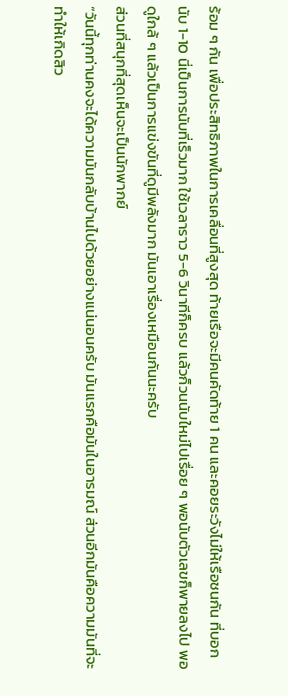ร้อม ๆ กัน เพื่อประสิทธิภาพในการเคลื่อนที่สูงสุด ท้ายเรือจะมีคนคัดท้าย 1 คน และคอยระวังไม่ให้เรือชนกัน ที่บอกนับ 1-10 นี่เป็นการนับที่เร็วมาก ใช้เวลาราว 5-6 วินาทีก็ครบ แล้วก็วนนับใหม่ไปเรื่อย ๆ พอนับตัวเลขก็พายลงไป พอดูใกล้ ๆ แล้วเป็นการแข่งขันที่ดูมีพลังมาก มันเอาเรื่องเหมือนกันนะครับ
ส่วนที่สนุกที่สุดเห็นจะเป็นนักพากย์
“วันนี้ทุกท่านคงจะได้ความมันกลับบ้านไปด้วยอย่างแน่นอนครับ มันแรกคือมันในอารมณ์ ส่วนอีกมันคือความมันที่จะทำให้เกิดสิว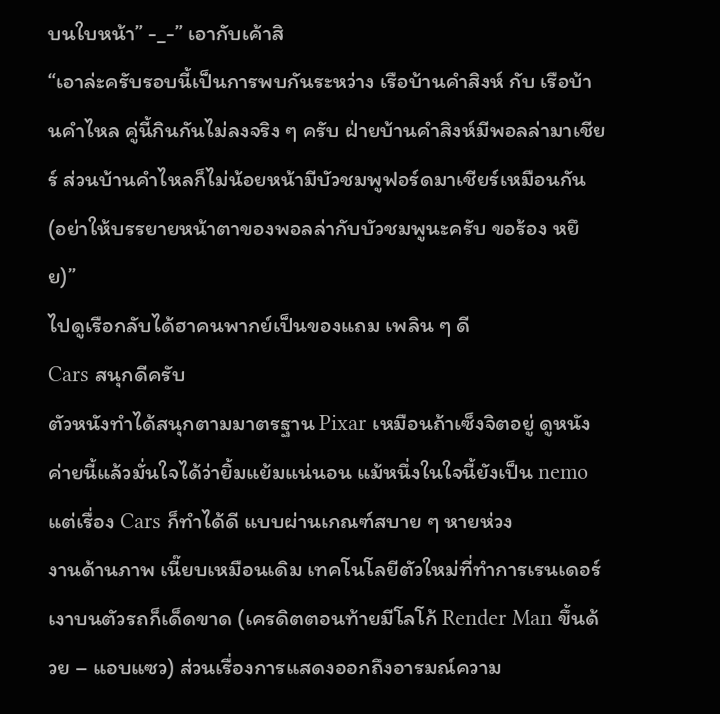บนใบหน้า” -_-” เอากับเค้าสิ
“เอาล่ะครับรอบนี้เป็นการพบกันระหว่าง เรือบ้านคำสิงห์ กับ เรือบ้านคำไหล คู่นี้กินกันไม่ลงจริง ๆ ครับ ฝ่ายบ้านคำสิงห์มีพอลล่ามาเชียร์ ส่วนบ้านคำไหลก็ไม่น้อยหน้ามีบัวชมพูฟอร์ดมาเชียร์เหมือนกัน (อย่าให้บรรยายหน้าตาของพอลล่ากับบัวชมพูนะครับ ขอร้อง หยึย)”
ไปดูเรือกลับได้ฮาคนพากย์เป็นของแถม เพลิน ๆ ดี
Cars สนุกดีครับ
ตัวหนังทำได้สนุกตามมาตรฐาน Pixar เหมือนถ้าเซ็งจิตอยู่ ดูหนังค่ายนี้แล้วมั่นใจได้ว่ายิ้มแย้มแน่นอน แม้หนึ่งในใจนี้ยังเป็น nemo แต่เรื่อง Cars ก็ทำได้ดี แบบผ่านเกณฑ์สบาย ๆ หายห่วง
งานด้านภาพ เนี๊ยบเหมือนเดิม เทคโนโลยีตัวใหม่ที่ทำการเรนเดอร์เงาบนตัวรถก็เด็ดขาด (เครดิตตอนท้ายมีโลโก้ Render Man ขึ้นด้วย – แอบแซว) ส่วนเรื่องการแสดงออกถึงอารมณ์ความ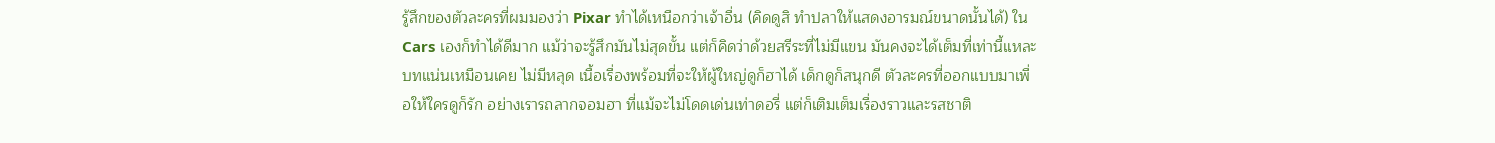รู้สึกของตัวละครที่ผมมองว่า Pixar ทำได้เหนือกว่าเจ้าอื่น (คิดดูสิ ทำปลาให้แสดงอารมณ์ขนาดนั้นได้) ใน Cars เองก็ทำได้ดีมาก แม้ว่าจะรู้สึกมันไม่สุดขั้น แต่ก็คิดว่าด้วยสรีระที่ไม่มีแขน มันคงจะได้เต็มที่เท่านี้แหละ
บทแน่นเหมือนเคย ไม่มีหลุด เนื้อเรื่องพร้อมที่จะให้ผู้ใหญ่ดูก็ฮาได้ เด็กดูก็สนุกดี ตัวละครที่ออกแบบมาเพื่อให้ใครดูก็รัก อย่างเรารถลากจอมฮา ที่แม้จะไม่โดดเด่นเท่าดอรี่ แต่ก็เติมเต็มเรื่องราวและรสชาติ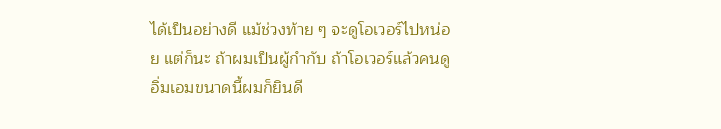ได้เป็นอย่างดี แม้ช่วงท้าย ๆ จะดูโอเวอร์ไปหน่อย แต่ก็นะ ถ้าผมเป็นผู้กำกับ ถ้าโอเวอร์แล้วคนดูอิ่มเอมขนาดนี้ผมก็ยินดี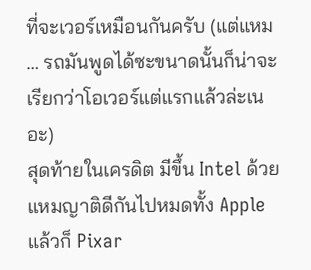ที่จะเวอร์เหมือนกันครับ (แต่แหม … รถมันพูดได้ซะขนาดนั้นก็น่าจะเรียกว่าโอเวอร์แต่แรกแล้วล่ะเนอะ)
สุดท้ายในเครดิต มีขึ้น Intel ด้วย แหมญาติดีกันไปหมดทั้ง Apple แล้วก็ Pixar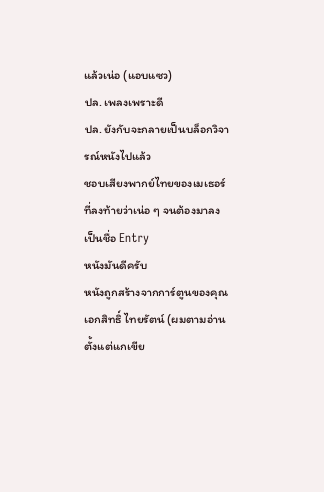แล้วเน่อ (แอบแซว)
ปล. เพลงเพราะดี
ปล. ยังกับจะกลายเป็นบล็อกวิจารณ์หนังไปแล้ว
ชอบเสียงพากย์ไทยของเมเธอร์ ที่ลงท้ายว่าเน่อ ๆ จนต้องมาลงเป็นชื่อ Entry
หนังมันดีครับ
หนังถูกสร้างจากการ์ตูนของคุณเอกสิทธิ์ ไทยรัตน์ (ผมตามอ่านตั้งแต่แกเขีย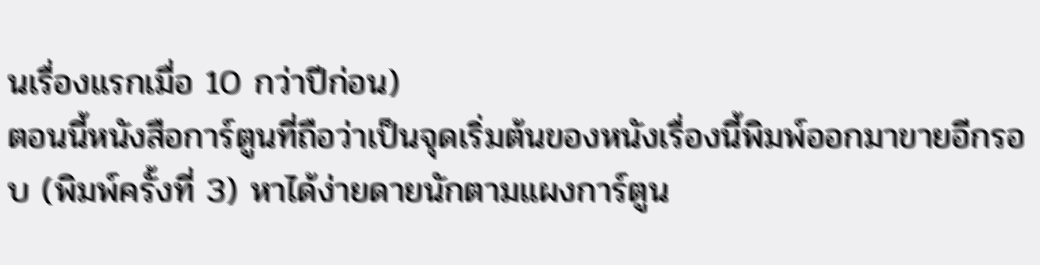นเรื่องแรกเมื่อ 10 กว่าปีก่อน)
ตอนนี้หนังสือการ์ตูนที่ถือว่าเป็นจุดเริ่มต้นของหนังเรื่องนี้พิมพ์ออกมาขายอีกรอบ (พิมพ์ครั้งที่ 3) หาได้ง่ายดายนักตามแผงการ์ตูน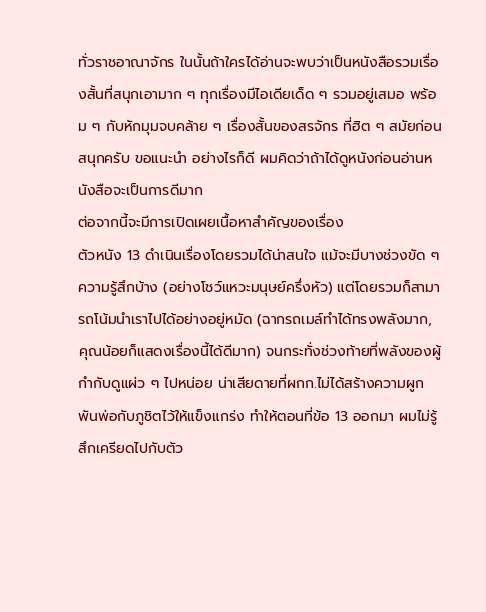ทั่วราชอาณาจักร ในนั้นถ้าใครได้อ่านจะพบว่าเป็นหนังสือรวมเรื่องสั้นที่สนุกเอามาก ๆ ทุกเรื่องมีไอเดียเด็ด ๆ รวมอยู่เสมอ พร้อม ๆ กับหักมุมจบคล้าย ๆ เรื่องสั้นของสรจักร ที่ฮิต ๆ สมัยก่อน สนุกครับ ขอแนะนำ อย่างไรก็ดี ผมคิดว่าถ้าได้ดูหนังก่อนอ่านหนังสือจะเป็นการดีมาก
ต่อจากนี้จะมีการเปิดเผยเนื้อหาสำคัญของเรื่อง
ตัวหนัง 13 ดำเนินเรื่องโดยรวมได้น่าสนใจ แม้จะมีบางช่วงขัด ๆ ความรู้สึกบ้าง (อย่างโชว์แหวะมนุษย์ครึ่งหัว) แต่โดยรวมก็สามารถโน้มนำเราไปได้อย่างอยู่หมัด (ฉากรถเมล์ทำได้ทรงพลังมาก, คุณน้อยก็แสดงเรื่องนี้ได้ดีมาก) จนกระทั่งช่วงท้ายที่พลังของผู้กำกับดูแผ่ว ๆ ไปหน่อย น่าเสียดายที่ผกก.ไม่ได้สร้างความผูกพันพ่อกับภูชิตไว้ให้แข็งแกร่ง ทำให้ตอนที่ข้อ 13 ออกมา ผมไม่รู้สึกเครียดไปกับตัว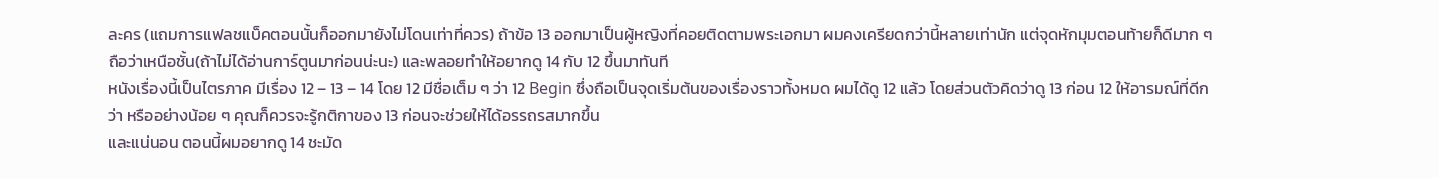ละคร (แถมการแฟลชแบ็คตอนนั้นก็ออกมายังไม่โดนเท่าที่ควร) ถ้าข้อ 13 ออกมาเป็นผู้หญิงที่คอยติดตามพระเอกมา ผมคงเครียดกว่านี้หลายเท่านัก แต่จุดหักมุมตอนท้ายก็ดีมาก ๆ ถือว่าเหนือชั้น(ถ้าไม่ได้อ่านการ์ตูนมาก่อนน่ะนะ) และพลอยทำให้อยากดู 14 กับ 12 ขึ้นมาทันที
หนังเรื่องนี้เป็นไตรภาค มีเรื่อง 12 – 13 – 14 โดย 12 มีชื่อเต็ม ๆ ว่า 12 Begin ซึ่งถือเป็นจุดเริ่มต้นของเรื่องราวทั้งหมด ผมได้ดู 12 แล้ว โดยส่วนตัวคิดว่าดู 13 ก่อน 12 ให้อารมณ์ที่ดีกว่า หรืออย่างน้อย ๆ คุณก็ควรจะรู้กติกาของ 13 ก่อนจะช่วยให้ได้อรรถรสมากขึ้น
และแน่นอน ตอนนี้ผมอยากดู 14 ชะมัด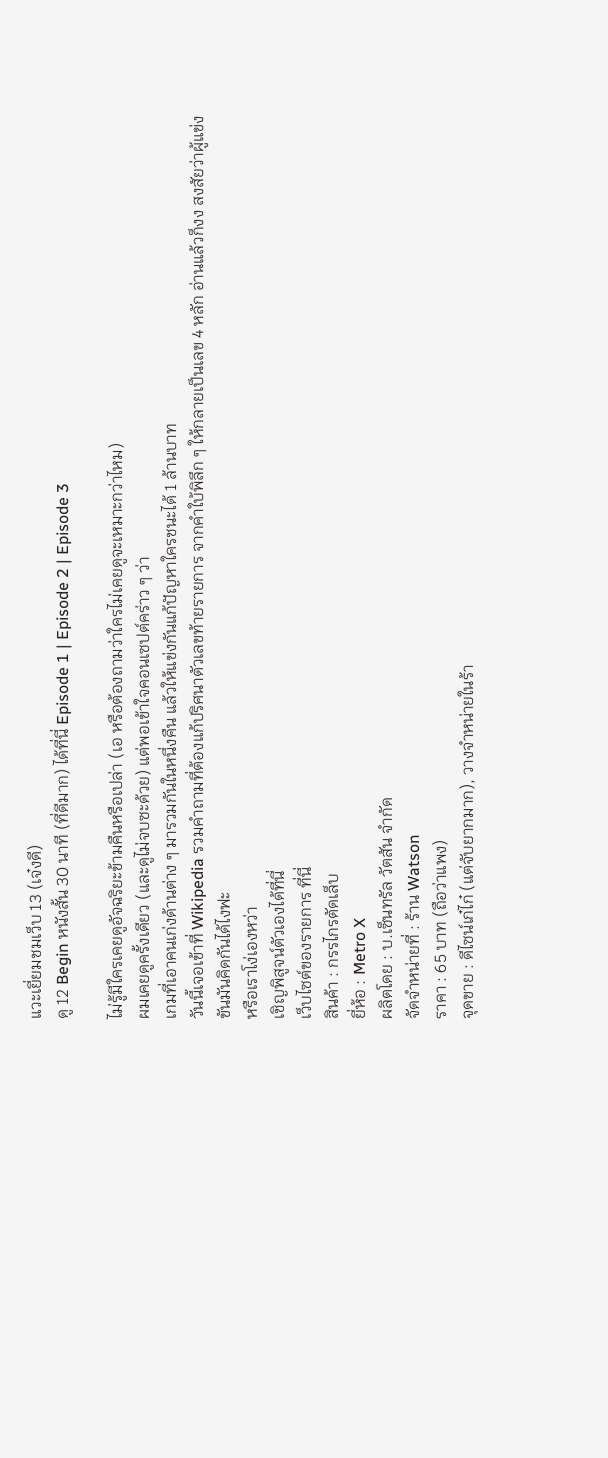แวะเยี่ยมชมเว็บ 13 (เจ๋งดี)
ดู 12 Begin หนังสั้น 30 นาที (ที่ดีมาก) ได้ที่นี่ Episode 1 | Episode 2 | Episode 3

ไม่รู้มีใครเคยดูอัจฉริยะข้ามคืนหรือเปล่า (เอ หรือต้องถามว่าใครไม่เคยดูจะเหมาะกว่าไหม)
ผมเคยดูครั้งเดียว (และดูไม่จบซะด้วย) แต่พอเข้าใจคอนเซปต์คร่าว ๆ ว่า
เกมที่เอาคนเก่งด้านต่าง ๆ มารวมกันในหนึ่งคืน แล้วให้แข่งกันแก้ปัญหาใครชนะได้ 1 ล้านบาท
วันนี้เจอเข้าที่ Wikipedia รวมคำถามที่ต้องแก้ปริศนาตัวเลขท้ายรายการ จากคำใบ้พิลึก ๆ ให้กลายเป็นเลข 4 หลัก อ่านแล้วก็งง สงสัยว่าผู้แข่งขันมันคิดกันได้ไงฟะ
หรือเราโง่เองหว่า
เชิญพิสูจน์ตัวเองได้ที่นี่
เว็บไซต์ของรายการ ที่นี่
สินค้า : กรรไกรตัดเล็บ
ยี่ห้อ : Metro X
ผลิตโดย : บ.เซ็นทรัล วัตสัน จำกัด
จัดจำหน่ายที่ : ร้าน Watson
ราคา : 65 บาท (ถือว่าแพง)
จุดขาย : ดีไซน์เก๋ไก๋ (แต่จับยากมาก), วางจำหน่ายในร้า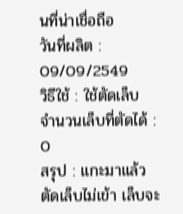นที่น่าเชื่อถือ
วันที่ผลิต : 09/09/2549
วิธีใช้ : ใช้ตัดเล็บ
จำนวนเล็บที่ตัดได้ : 0
สรุป : แกะมาแล้วตัดเล็บไม่เข้า เล็บจะ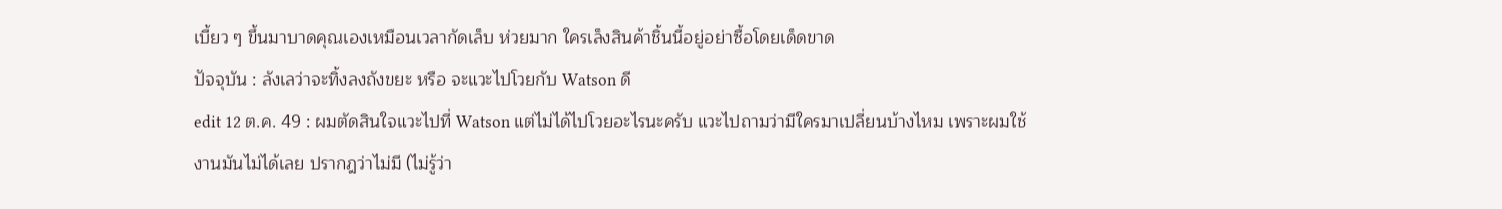เบี้ยว ๆ ขึ้นมาบาดคุณเองเหมือนเวลากัดเล็บ ห่วยมาก ใครเล็งสินค้าชิ้นนี้อยู่อย่าซื้อโดยเด็ดขาด
ปัจจุบัน : ลังเลว่าจะทิ้งลงถังขยะ หรือ จะแวะไปโวยกับ Watson ดี
edit 12 ต.ค. 49 : ผมตัดสินใจแวะไปที่ Watson แต่ไม่ได้ไปโวยอะไรนะครับ แวะไปถามว่ามีใครมาเปลี่ยนบ้างไหม เพราะผมใช้งานมันไม่ได้เลย ปรากฎว่าไม่มี (ไม่รู้ว่า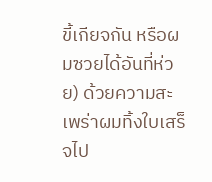ขี้เกียจกัน หรือผมซวยได้อันที่ห่วย) ด้วยความสะเพร่าผมทิ้งใบเสร็จไป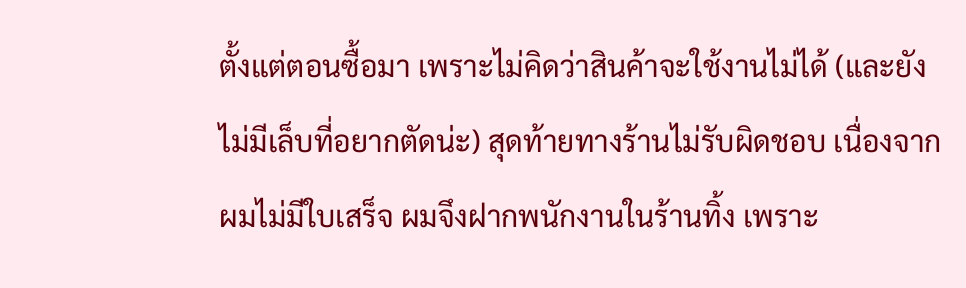ตั้งแต่ตอนซื้อมา เพราะไม่คิดว่าสินค้าจะใช้งานไม่ได้ (และยังไม่มีเล็บที่อยากตัดน่ะ) สุดท้ายทางร้านไม่รับผิดชอบ เนื่องจากผมไม่มีใบเสร็จ ผมจึงฝากพนักงานในร้านทิ้ง เพราะ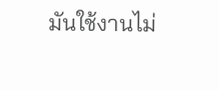มันใช้งานไม่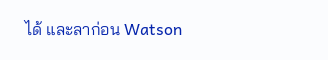ได้ และลาก่อน Watson